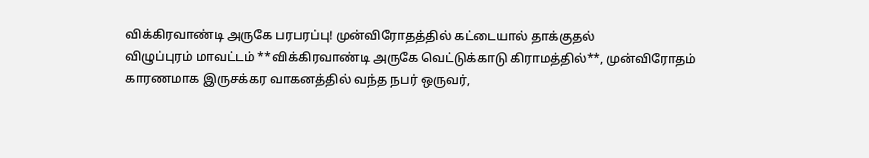விக்கிரவாண்டி அருகே பரபரப்பு! முன்விரோதத்தில் கட்டையால் தாக்குதல்
விழுப்புரம் மாவட்டம் **விக்கிரவாண்டி அருகே வெட்டுக்காடு கிராமத்தில்**, முன்விரோதம் காரணமாக இருசக்கர வாகனத்தில் வந்த நபர் ஒருவர்,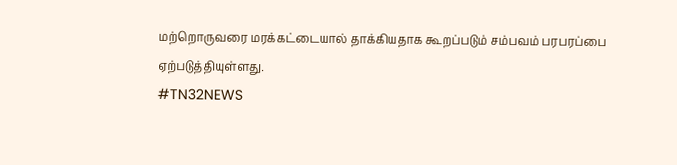மற்றொருவரை மரக்கட்டையால் தாக்கியதாக கூறப்படும் சம்பவம் பரபரப்பை ஏற்படுத்தியுள்ளது.
#TN32NEWS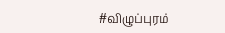#விழுப்புரம்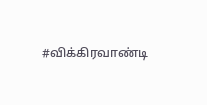#விக்கிரவாண்டி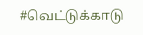#வெட்டுக்காடு